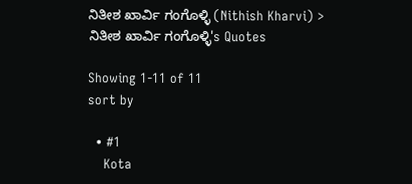ನಿತೀಶ ಖಾರ್ವಿ ಗಂಗೊಳ್ಳಿ (Nithish Kharvi) > ನಿತೀಶ ಖಾರ್ವಿ ಗಂಗೊಳ್ಳಿ's Quotes

Showing 1-11 of 11
sort by

  • #1
    Kota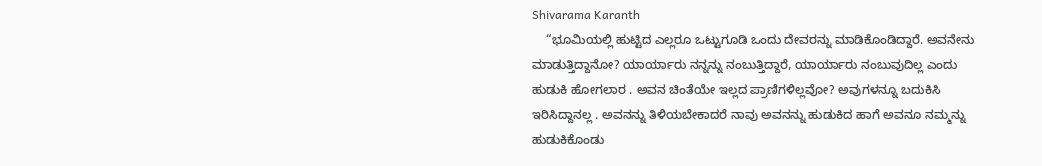Shivarama Karanth
    “ಭೂಮಿಯಲ್ಲಿ ಹುಟ್ಟಿದ ಎಲ್ಲರೂ ಒಟ್ಟುಗೂಡಿ ಒಂದು ದೇವರನ್ನು ಮಾಡಿಕೊಂಡಿದ್ದಾರೆ. ಅವನೇನು ಮಾಡುತ್ತಿದ್ದಾನೋ? ಯಾರ್ಯಾರು ನನ್ನನ್ನು ನಂಬುತ್ತಿದ್ದಾರೆ, ಯಾರ್ಯಾರು ನಂಬುವುದಿಲ್ಲ ಎಂದು ಹುಡುಕಿ ಹೋಗಲಾರ . ಅವನ ಚಿಂತೆಯೇ ಇಲ್ಲದ ಪ್ರಾಣಿಗಳಿಲ್ಲವೋ? ಅವುಗಳನ್ನೂ ಬದುಕಿಸಿ ಇರಿಸಿದ್ದಾನಲ್ಲ . ಅವನನ್ನು ತಿಳಿಯಬೇಕಾದರೆ ನಾವು ಅವನನ್ನು ಹುಡುಕಿದ ಹಾಗೆ ಅವನೂ ನಮ್ಮನ್ನು ಹುಡುಕಿಕೊಂಡು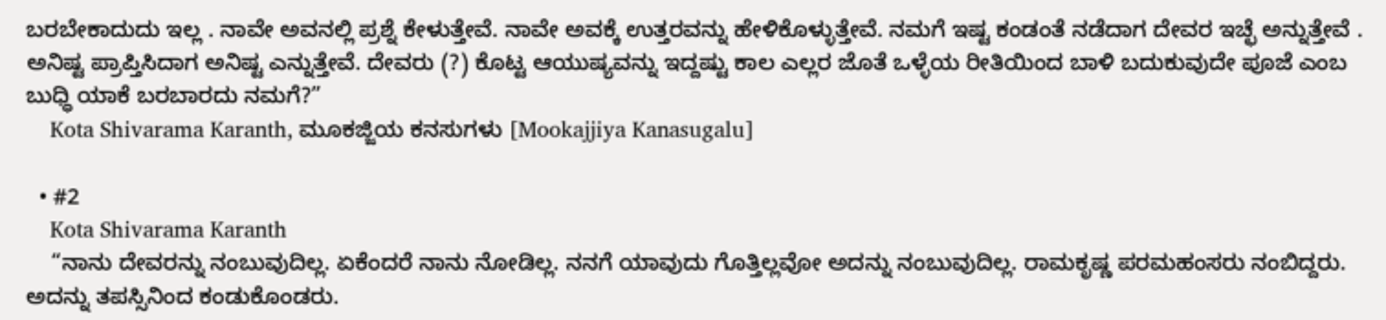ಬರಬೇಕಾದುದು ಇಲ್ಲ . ನಾವೇ ಅವನಲ್ಲಿ ಪ್ರಶ್ನೆ ಕೇಳುತ್ತೇವೆ. ನಾವೇ ಅವಕ್ಕೆ ಉತ್ತರವನ್ನು ಹೇಳಿಕೊಳ್ಳುತ್ತೇವೆ. ನಮಗೆ ಇಷ್ಟ ಕಂಡಂತೆ ನಡೆದಾಗ ದೇವರ ಇಚ್ಛೆ ಅನ್ನುತ್ತೇವೆ . ಅನಿಷ್ಟ ಪ್ರಾಪ್ತಿಸಿದಾಗ ಅನಿಷ್ಟ ಎನ್ನುತ್ತೇವೆ. ದೇವರು (?) ಕೊಟ್ಟ ಆಯುಷ್ಯವನ್ನು ಇದ್ದಷ್ಟು ಕಾಲ ಎಲ್ಲರ ಜೊತೆ ಒಳ್ಳೆಯ ರೀತಿಯಿಂದ ಬಾಳಿ ಬದುಕುವುದೇ ಪೂಜೆ ಎಂಬ ಬುಧ್ಧಿ ಯಾಕೆ ಬರಬಾರದು ನಮಗೆ?”
    Kota Shivarama Karanth, ಮೂಕಜ್ಜಿಯ ಕನಸುಗಳು [Mookajjiya Kanasugalu]

  • #2
    Kota Shivarama Karanth
    “ನಾನು ದೇವರನ್ನು ನಂಬುವುದಿಲ್ಲ. ಏಕೆಂದರೆ ನಾನು ನೋಡಿಲ್ಲ. ನನಗೆ ಯಾವುದು ಗೊತ್ತಿಲ್ಲವೋ ಅದನ್ನು ನಂಬುವುದಿಲ್ಲ. ರಾಮಕೃಷ್ಣ ಪರಮಹಂಸರು ನಂಬಿದ್ದರು. ಅದನ್ನು ತಪಸ್ಸಿನಿಂದ ಕಂಡುಕೊಂಡರು.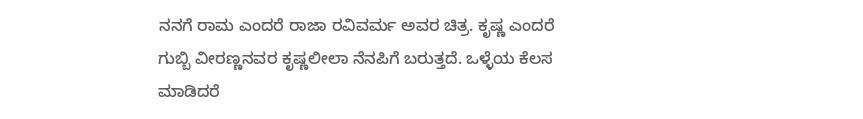ನನಗೆ ರಾಮ ಎಂದರೆ ರಾಜಾ ರವಿವರ್ಮ ಅವರ ಚಿತ್ರ. ಕೃಷ್ಣ ಎಂದರೆ ಗುಬ್ಬಿ ವೀರಣ್ಣನವರ ಕೃಷ್ಣಲೀಲಾ ನೆನಪಿಗೆ ಬರುತ್ತದೆ. ಒಳ್ಳೆಯ ಕೆಲಸ ಮಾಡಿದರೆ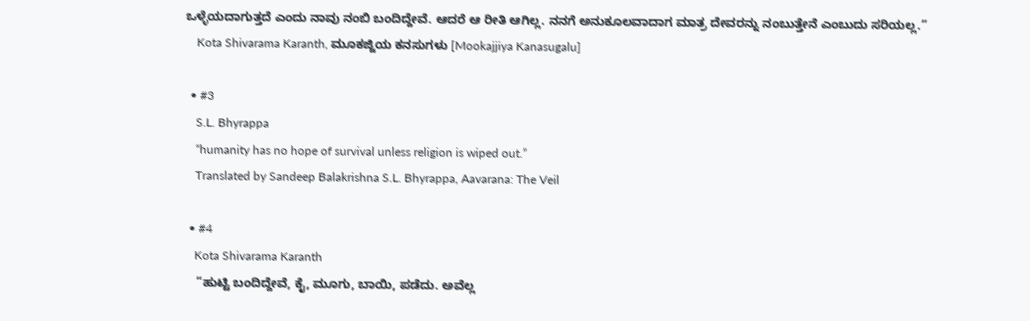ಒಳ್ಳೆಯದಾಗುತ್ತದೆ ಎಂದು ನಾವು ನಂಬಿ ಬಂದಿದ್ದೇವೆ. ಆದರೆ ಆ ರೀತಿ ಆಗಿಲ್ಲ. ನನಗೆ ಅನುಕೂಲವಾದಾಗ ಮಾತ್ರ ದೇವರನ್ನು ನಂಬುತ್ತೇನೆ ಎಂಬುದು ಸರಿಯಲ್ಲ.”
    Kota Shivarama Karanth, ಮೂಕಜ್ಜಿಯ ಕನಸುಗಳು [Mookajjiya Kanasugalu]

  • #3
    S.L. Bhyrappa
    “humanity has no hope of survival unless religion is wiped out.”
    Translated by Sandeep Balakrishna S.L. Bhyrappa, Aavarana: The Veil

  • #4
    Kota Shivarama Karanth
    “ಹುಟ್ಟಿ ಬಂದಿದ್ದೇವೆ, ಕೈ, ಮೂಗು, ಬಾಯಿ, ಪಡೆದು. ಅವೆಲ್ಲ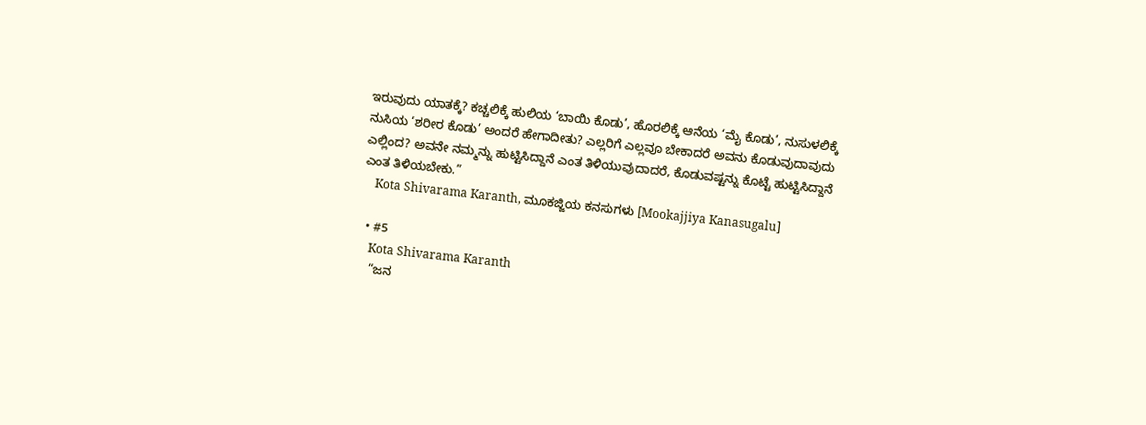ಇರುವುದು ಯಾತಕ್ಕೆ? ಕಚ್ಚಲಿಕ್ಕೆ ಹುಲಿಯ ‘ಬಾಯಿ ಕೊಡು’, ಹೊರಲಿಕ್ಕೆ ಆನೆಯ ‘ಮೈ ಕೊಡು’, ನುಸುಳಲಿಕ್ಕೆ ನುಸಿಯ ‘ಶರೀರ ಕೊಡು’ ಅಂದರೆ ಹೇಗಾದೀತು? ಎಲ್ಲರಿಗೆ ಎಲ್ಲವೂ ಬೇಕಾದರೆ ಅವನು ಕೊಡುವುದಾವುದು ಎಲ್ಲಿಂದ? ಅವನೇ ನಮ್ಮನ್ನು ಹುಟ್ಟಿಸಿದ್ದಾನೆ ಎಂತ ತಿಳಿಯುವುದಾದರೆ, ಕೊಡುವಷ್ಟನ್ನು ಕೊಟ್ಟೆ ಹುಟ್ಟಿಸಿದ್ದಾನೆ ಎಂತ ತಿಳಿಯಬೇಕು.”
    Kota Shivarama Karanth, ಮೂಕಜ್ಜಿಯ ಕನಸುಗಳು [Mookajjiya Kanasugalu]

  • #5
    Kota Shivarama Karanth
    “ಜನ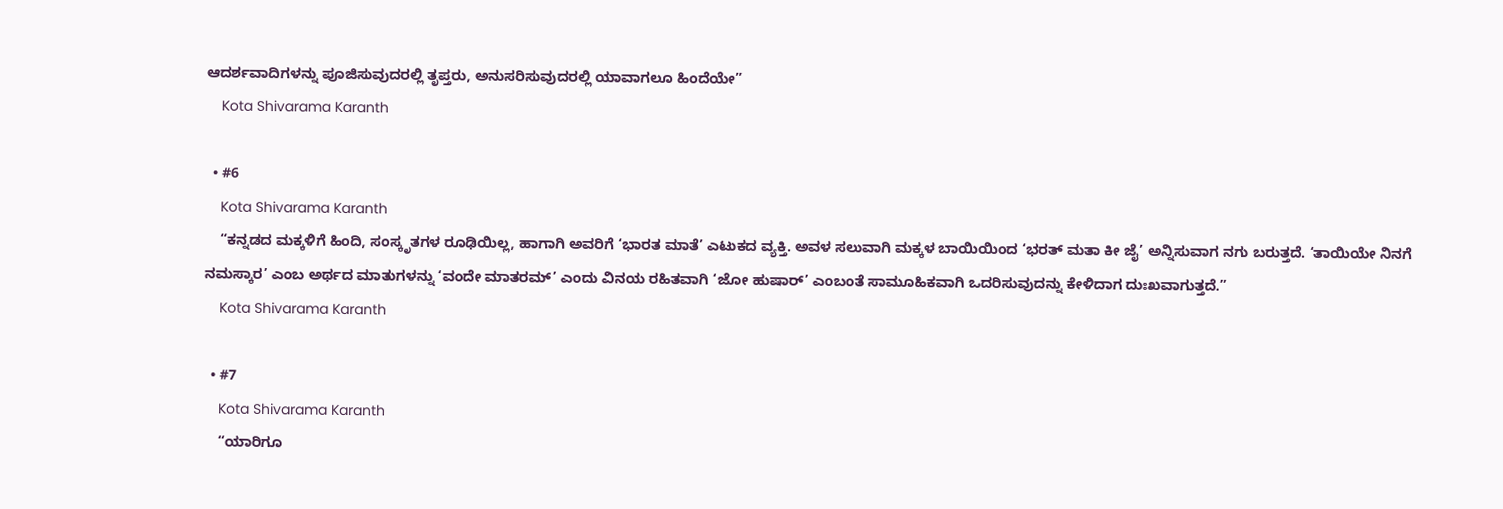ಆದರ್ಶವಾದಿಗಳನ್ನು ಪೂಜಿಸುವುದರಲ್ಲಿ ತೃಪ್ತರು, ಅನುಸರಿಸುವುದರಲ್ಲಿ ಯಾವಾಗಲೂ ಹಿಂದೆಯೇ”
    Kota Shivarama Karanth

  • #6
    Kota Shivarama Karanth
    “ಕನ್ನಡದ ಮಕ್ಕಳಿಗೆ ಹಿಂದಿ, ಸಂಸ್ಕೃತಗಳ ರೂಢಿಯಿಲ್ಲ, ಹಾಗಾಗಿ ಅವರಿಗೆ ‘ಭಾರತ ಮಾತೆ’ ಎಟುಕದ ವ್ಯಕ್ತಿ. ಅವಳ ಸಲುವಾಗಿ ಮಕ್ಕಳ ಬಾಯಿಯಿಂದ ‘ಭರತ್ ಮತಾ ಕೀ ಜೈ’ ಅನ್ನಿಸುವಾಗ ನಗು ಬರುತ್ತದೆ. ‘ತಾಯಿಯೇ ನಿನಗೆ ನಮಸ್ಕಾರ’ ಎಂಬ ಅರ್ಥದ ಮಾತುಗಳನ್ನು ‘ವಂದೇ ಮಾತರಮ್’ ಎಂದು ವಿನಯ ರಹಿತವಾಗಿ ‘ಜೋ ಹುಷಾರ್’ ಎಂಬಂತೆ ಸಾಮೂಹಿಕವಾಗಿ ಒದರಿಸುವುದನ್ನು ಕೇಳಿದಾಗ ದುಃಖವಾಗುತ್ತದೆ.”
    Kota Shivarama Karanth

  • #7
    Kota Shivarama Karanth
    “ಯಾರಿಗೂ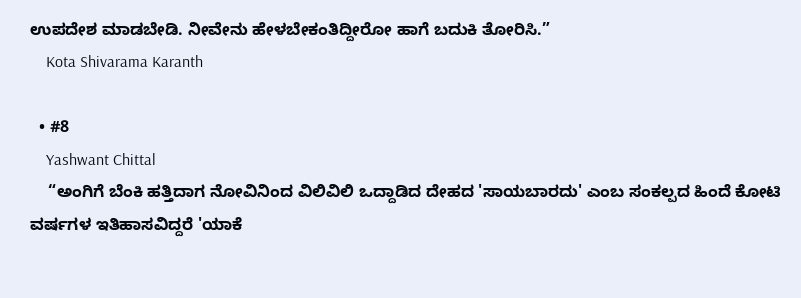ಉಪದೇಶ ಮಾಡಬೇಡಿ. ನೀವೇನು ಹೇಳಬೇಕಂತಿದ್ದೀರೋ ಹಾಗೆ ಬದುಕಿ ತೋರಿಸಿ.”
    Kota Shivarama Karanth

  • #8
    Yashwant Chittal
    “ಅಂಗಿಗೆ ಬೆಂಕಿ ಹತ್ತಿದಾಗ ನೋವಿನಿಂದ ವಿಲಿವಿಲಿ ಒದ್ದಾಡಿದ ದೇಹದ 'ಸಾಯಬಾರದು' ಎಂಬ ಸಂಕಲ್ಪದ ಹಿಂದೆ ಕೋಟಿ ವರ್ಷಗಳ ಇತಿಹಾಸವಿದ್ದರೆ 'ಯಾಕೆ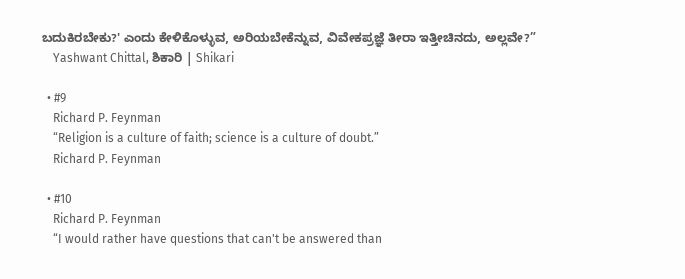ಬದುಕಿರಬೇಕು?' ಎಂದು ಕೇಳಿಕೊಳ್ಳುವ, ಅರಿಯಬೇಕೆನ್ನುವ, ವಿವೇಕಪ್ರಜ್ಞೆ ತೀರಾ ಇತ್ತೀಚಿನದು, ಅಲ್ಲವೇ?”
    Yashwant Chittal, ಶಿಕಾರಿ | Shikari

  • #9
    Richard P. Feynman
    “Religion is a culture of faith; science is a culture of doubt.”
    Richard P. Feynman

  • #10
    Richard P. Feynman
    “I would rather have questions that can't be answered than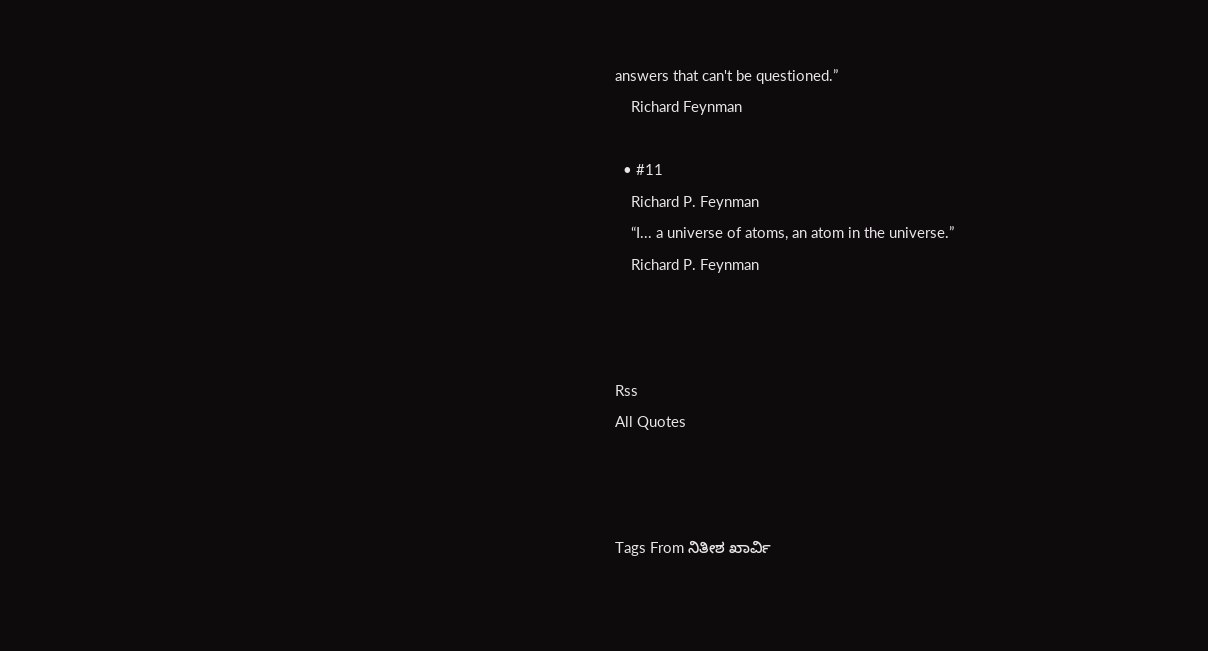answers that can't be questioned.”
    Richard Feynman

  • #11
    Richard P. Feynman
    “I... a universe of atoms, an atom in the universe.”
    Richard P. Feynman



Rss
All Quotes



Tags From ನಿತೀಶ ಖಾರ್ವಿ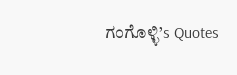ಗಂಗೊಳ್ಳಿ’s Quotes